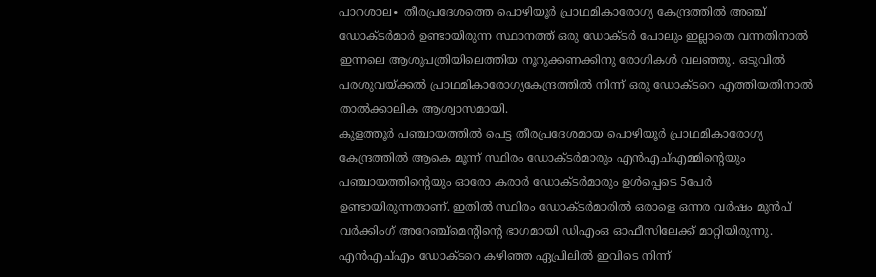പാറശാല∙ തീരപ്രദേശത്തെ പൊഴിയൂർ പ്രാഥമികാരോഗ്യ കേന്ദ്രത്തിൽ അഞ്ച് ഡോക്ടർമാർ ഉണ്ടായിരുന്ന സ്ഥാനത്ത് ഒരു ഡോക്ടർ പോലും ഇല്ലാതെ വന്നതിനാൽ ഇന്നലെ ആശുപത്രിയിലെത്തിയ നൂറുക്കണക്കിനു രോഗികൾ വലഞ്ഞു. ഒടുവിൽ പരശുവയ്ക്കൽ പ്രാഥമികാരോഗ്യകേന്ദ്രത്തിൽ നിന്ന് ഒരു ഡോക്ടറെ എത്തിയതിനാൽ താൽക്കാലിക ആശ്വാസമായി.
കുളത്തൂർ പഞ്ചായത്തിൽ പെട്ട തീരപ്രദേശമായ പൊഴിയൂർ പ്രാഥമികാരോഗ്യ കേന്ദ്രത്തിൽ ആകെ മൂന്ന് സ്ഥിരം ഡോക്ടർമാരും എൻഎച്എമ്മിന്റെയും പഞ്ചായത്തിന്റെയും ഓരോ കരാർ ഡോക്ടർമാരും ഉൾപ്പെടെ 5പേർ ഉണ്ടായിരുന്നതാണ്. ഇതിൽ സ്ഥിരം ഡോക്ടർമാരിൽ ഒരാളെ ഒന്നര വർഷം മുൻപ് വർക്കിംഗ് അറേഞ്ച്മെന്റിന്റെ ഭാഗമായി ഡിഎംഒ ഓഫീസിലേക്ക് മാറ്റിയിരുന്നു.
എൻഎച്എം ഡോക്ടറെ കഴിഞ്ഞ ഏപ്രിലിൽ ഇവിടെ നിന്ന്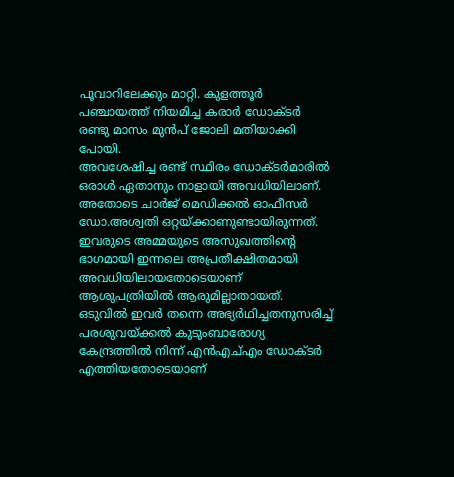പൂവാറിലേക്കും മാറ്റി. കുളത്തൂർ പഞ്ചായത്ത് നിയമിച്ച കരാർ ഡോക്ടർ രണ്ടു മാസം മുൻപ് ജോലി മതിയാക്കി പോയി.
അവശേഷിച്ച രണ്ട് സ്ഥിരം ഡോക്ടർമാരിൽ ഒരാൾ ഏതാനും നാളായി അവധിയിലാണ്. അതോടെ ചാർജ് മെഡിക്കൽ ഓഫീസർ ഡോ.അശ്വതി ഒറ്റയ്ക്കാണുണ്ടായിരുന്നത്.
ഇവരുടെ അമ്മയുടെ അസുഖത്തിന്റെ ഭാഗമായി ഇന്നലെ അപ്രതീക്ഷിതമായി അവധിയിലായതോടെയാണ് ആശുപത്രിയിൽ ആരുമില്ലാതായത്. ഒടുവിൽ ഇവർ തന്നെ അഭ്യർഥിച്ചതനുസരിച്ച് പരശുവയ്ക്കൽ കുടുംബാരോഗ്യ കേന്ദ്രത്തിൽ നിന്ന് എൻഎച്എം ഡോക്ടർ എത്തിയതോടെയാണ്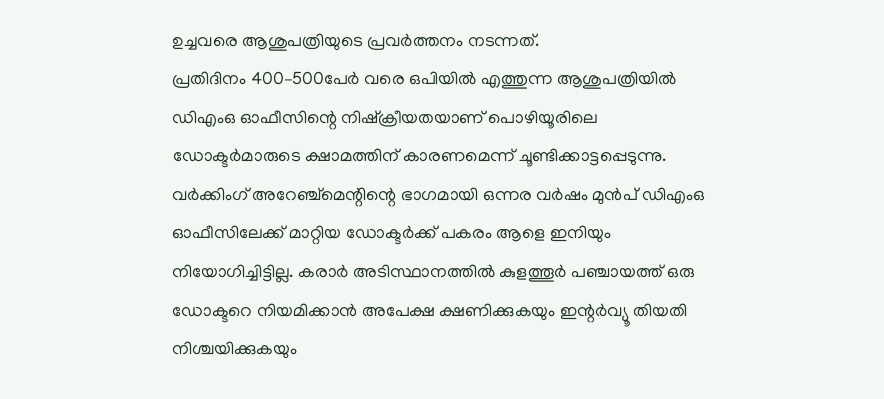ഉച്ചവരെ ആശുപത്രിയുടെ പ്രവർത്തനം നടന്നത്.
പ്രതിദിനം 400–500പേർ വരെ ഒപിയിൽ എത്തുന്ന ആശുപത്രിയിൽ ഡിഎംഒ ഓഫീസിന്റെ നിഷ്ക്രീയതയാണ് പൊഴിയൂരിലെ ഡോക്ടർമാരുടെ ക്ഷാമത്തിന് കാരണമെന്ന് ചൂണ്ടിക്കാട്ടപ്പെടുന്നു. വർക്കിംഗ് അറേഞ്ച്മെന്റിന്റെ ഭാഗമായി ഒന്നര വർഷം മുൻപ് ഡിഎംഒ ഓഫീസിലേക്ക് മാറ്റിയ ഡോക്ടർക്ക് പകരം ആളെ ഇനിയും നിയോഗിച്ചിട്ടില്ല. കരാർ അടിസ്ഥാനത്തിൽ കുളത്തൂർ പഞ്ചായത്ത് ഒരു ഡോക്ടറെ നിയമിക്കാൻ അപേക്ഷ ക്ഷണിക്കുകയും ഇന്റർവ്യൂ തിയതി നിശ്ചയിക്കുകയും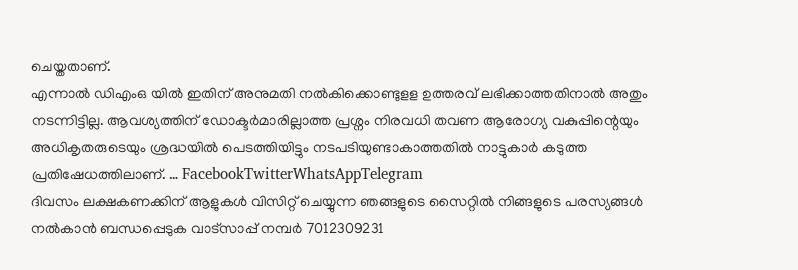ചെയ്തതാണ്.
എന്നാൽ ഡിഎംഒ യിൽ ഇതിന് അനുമതി നൽകിക്കൊണ്ടുളള ഉത്തരവ് ലഭിക്കാത്തതിനാൽ അതും നടന്നിട്ടില്ല. ആവശ്യത്തിന് ഡോക്ടർമാരില്ലാത്ത പ്രശ്നം നിരവധി തവണ ആരോഗ്യ വകുപ്പിന്റെയും അധികൃതരുടെയും ശ്രദ്ധയിൽ പെടത്തിയിട്ടും നടപടിയുണ്ടാകാത്തതിൽ നാട്ടുകാർ കടുത്ത പ്രതിഷേധത്തിലാണ്. … FacebookTwitterWhatsAppTelegram
ദിവസം ലക്ഷകണക്കിന് ആളുകൾ വിസിറ്റ് ചെയ്യുന്ന ഞങ്ങളുടെ സൈറ്റിൽ നിങ്ങളുടെ പരസ്യങ്ങൾ നൽകാൻ ബന്ധപ്പെടുക വാട്സാപ്പ് നമ്പർ 7012309231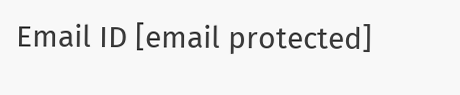Email ID [email protected]